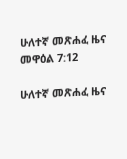ሁለተኛ መጽሐፈ ዜና መዋዕል 7:12

ሁለተኛ መጽሐፈ ዜና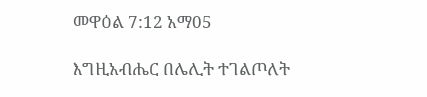መዋዕል 7:12 አማ05

እግዚአብሔር በሌሊት ተገልጦለት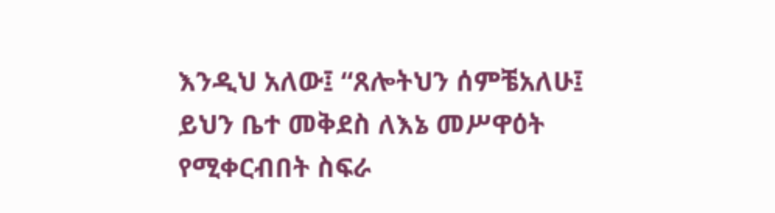እንዲህ አለው፤ “ጸሎትህን ሰምቼአለሁ፤ ይህን ቤተ መቅደስ ለእኔ መሥዋዕት የሚቀርብበት ስፍራ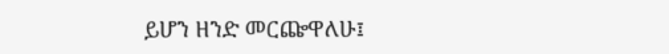ይሆን ዘንድ መርጬዋለሁ፤